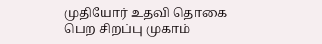முதியோர் உதவி தொகை பெற சிறப்பு முகாம்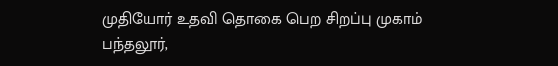முதியோர் உதவி தொகை பெற சிறப்பு முகாம்
பந்தலூர்,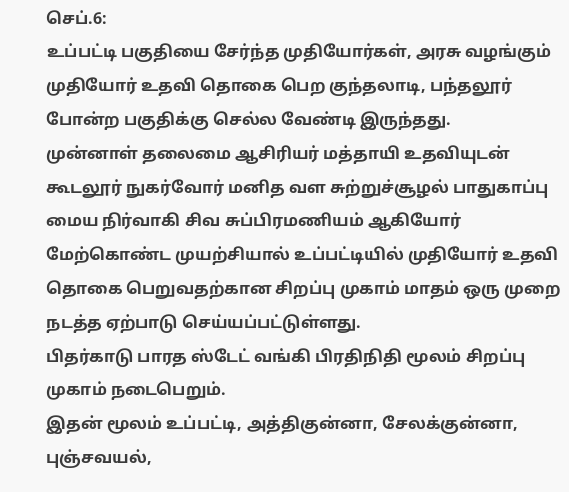செப்.6:
உப்பட்டி பகுதியை சேர்ந்த முதியோர்கள், அரசு வழங்கும் முதியோர் உதவி தொகை பெற குந்தலாடி, பந்தலூர் போன்ற பகுதிக்கு செல்ல வேண்டி இருந்தது.
முன்னாள் தலைமை ஆசிரியர் மத்தாயி உதவியுடன் கூடலூர் நுகர்வோர் மனித வள சுற்றுச்சூழல் பாதுகாப்பு மைய நிர்வாகி சிவ சுப்பிரமணியம் ஆகியோர் மேற்கொண்ட முயற்சியால் உப்பட்டியில் முதியோர் உதவி தொகை பெறுவதற்கான சிறப்பு முகாம் மாதம் ஒரு முறை நடத்த ஏற்பாடு செய்யப்பட்டுள்ளது.
பிதர்காடு பாரத ஸ்டேட் வங்கி பிரதிநிதி மூலம் சிறப்பு முகாம் நடைபெறும்.
இதன் மூலம் உப்பட்டி, அத்திகுன்னா, சேலக்குன்னா, புஞ்சவயல்,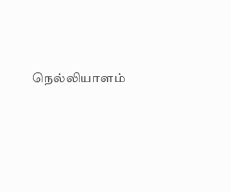நெல்லியாளம்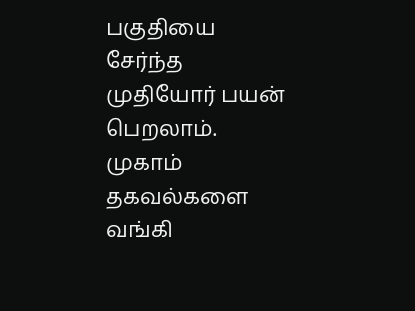பகுதியை சேர்ந்த முதியோர் பயன் பெறலாம்.
முகாம் தகவல்களை வங்கி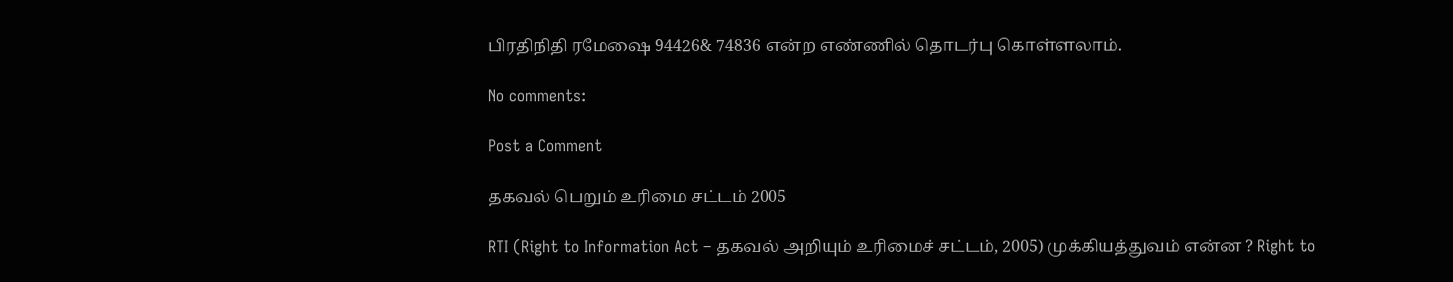பிரதிநிதி ரமேஷை 94426& 74836 என்ற எண்ணில் தொடர்பு கொள்ளலாம்.

No comments:

Post a Comment

தகவல் பெறும் உரிமை சட்டம் 2005

RTI (Right to Information Act – தகவல் அறியும் உரிமைச் சட்டம், 2005) முக்கியத்துவம் என்ன ? Right to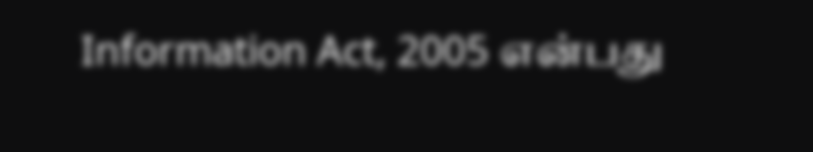Information Act, 2005 என்பது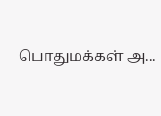பொதுமக்கள் அ...